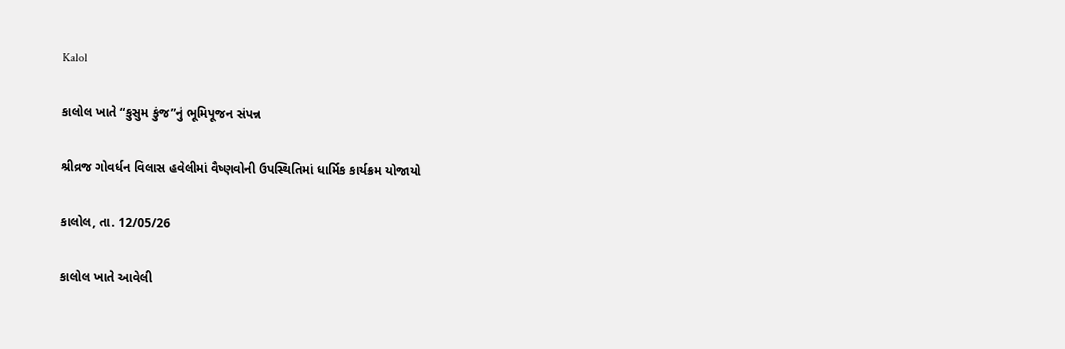Kalol

કાલોલ ખાતે “કુસુમ કુંજ”નું ભૂમિપૂજન સંપન્ન

શ્રીવ્રજ ગોવર્ધન વિલાસ હવેલીમાં વૈષ્ણવોની ઉપસ્થિતિમાં ધાર્મિક કાર્યક્રમ યોજાયો

કાલોલ, તા. 12/05/26

કાલોલ ખાતે આવેલી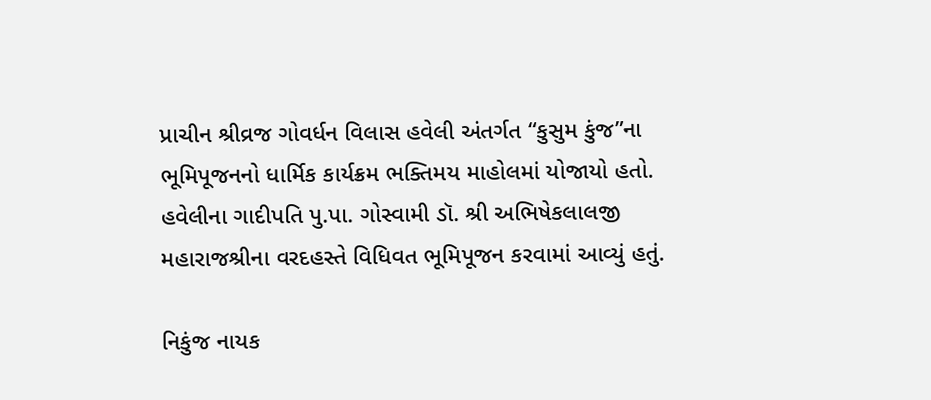પ્રાચીન શ્રીવ્રજ ગોવર્ધન વિલાસ હવેલી અંતર્ગત “કુસુમ કુંજ”ના ભૂમિપૂજનનો ધાર્મિક કાર્યક્રમ ભક્તિમય માહોલમાં યોજાયો હતો. હવેલીના ગાદીપતિ પુ.પા. ગોસ્વામી ડૉ. શ્રી અભિષેકલાલજી મહારાજશ્રીના વરદહસ્તે વિધિવત ભૂમિપૂજન કરવામાં આવ્યું હતું.

નિકુંજ નાયક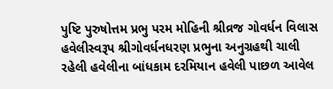પુષ્ટિ પુરુષોત્તમ પ્રભુ પરમ મોહિની શ્રીવ્રજ ગોવર્ધન વિલાસ હવેલીસ્વરૂપ શ્રીગોવર્ધનધરણ પ્રભુના અનુગ્રહથી ચાલી રહેલી હવેલીના બાંધકામ દરમિયાન હવેલી પાછળ આવેલ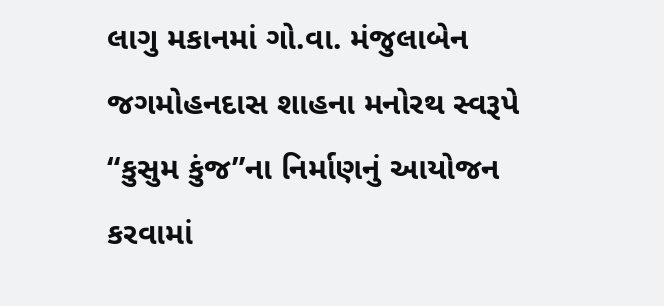લાગુ મકાનમાં ગો.વા. મંજુલાબેન જગમોહનદાસ શાહના મનોરથ સ્વરૂપે “કુસુમ કુંજ”ના નિર્માણનું આયોજન કરવામાં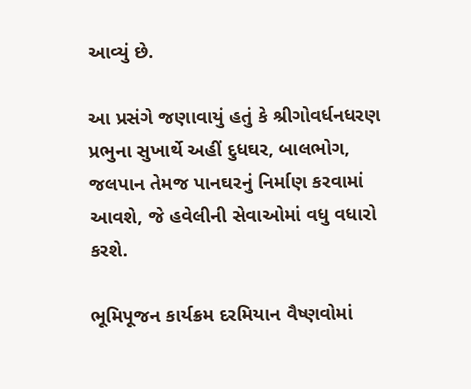આવ્યું છે.

આ પ્રસંગે જણાવાયું હતું કે શ્રીગોવર્ધનધરણ પ્રભુના સુખાર્થે અહીં દુધઘર, બાલભોગ, જલપાન તેમજ પાનઘરનું નિર્માણ કરવામાં આવશે, જે હવેલીની સેવાઓમાં વધુ વધારો કરશે.

ભૂમિપૂજન કાર્યક્રમ દરમિયાન વૈષ્ણવોમાં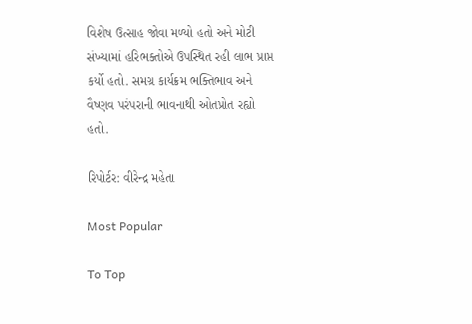વિશેષ ઉત્સાહ જોવા મળ્યો હતો અને મોટી સંખ્યામાં હરિભક્તોએ ઉપસ્થિત રહી લાભ પ્રાપ્ત કર્યો હતો. સમગ્ર કાર્યક્રમ ભક્તિભાવ અને વૈષ્ણવ પરંપરાની ભાવનાથી ઓતપ્રોત રહ્યો હતો.

રિપોર્ટર: વીરેન્દ્ર મહેતા

Most Popular

To Top